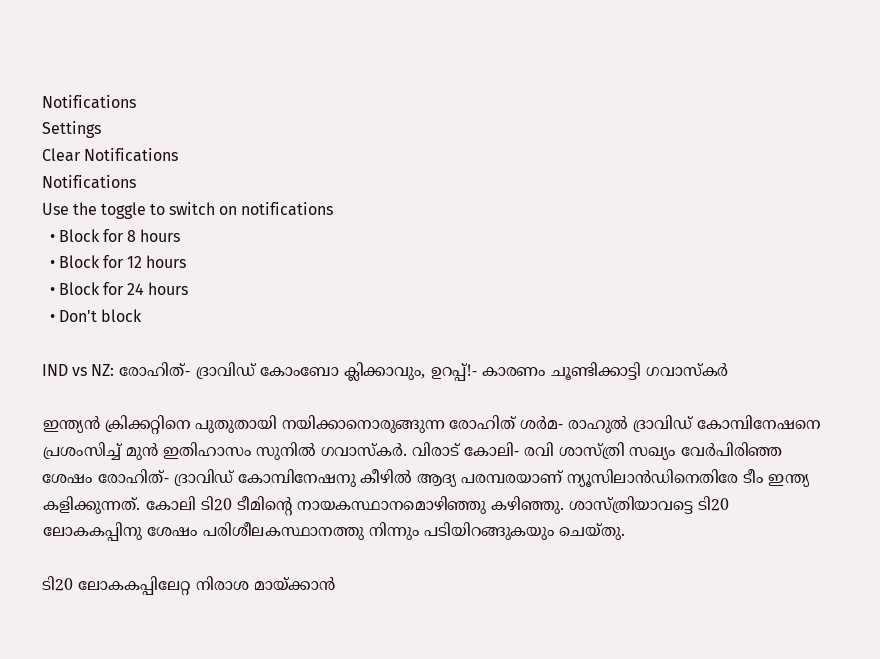Notifications
Settings
Clear Notifications
Notifications
Use the toggle to switch on notifications
  • Block for 8 hours
  • Block for 12 hours
  • Block for 24 hours
  • Don't block

IND vs NZ: രോഹിത്- ദ്രാവിഡ് കോംബോ ക്ലിക്കാവും, ഉറപ്പ്!- കാരണം ചൂണ്ടിക്കാട്ടി ഗവാസ്‌കര്‍

ഇന്ത്യന്‍ ക്രിക്കറ്റിനെ പുതുതായി നയിക്കാനൊരുങ്ങുന്ന രോഹിത് ശര്‍മ- രാഹുല്‍ ദ്രാവിഡ് കോമ്പിനേഷനെ പ്രശംസിച്ച് മുന്‍ ഇതിഹാസം സുനില്‍ ഗവാസ്‌കര്‍. വിരാട് കോലി- രവി ശാസ്ത്രി സഖ്യം വേര്‍പിരിഞ്ഞ ശേഷം രോഹിത്- ദ്രാവിഡ് കോമ്പിനേഷനു കീഴില്‍ ആദ്യ പരമ്പരയാണ് ന്യൂസിലാന്‍ഡിനെതിരേ ടീം ഇന്ത്യ കളിക്കുന്നത്. കോലി ടി20 ടീമിന്റെ നായകസ്ഥാനമൊഴിഞ്ഞു കഴിഞ്ഞു. ശാസ്ത്രിയാവട്ടെ ടി20 ലോകകപ്പിനു ശേഷം പരിശീലകസ്ഥാനത്തു നിന്നും പടിയിറങ്ങുകയും ചെയ്തു.

ടി20 ലോകകപ്പിലേറ്റ നിരാശ മായ്ക്കാന്‍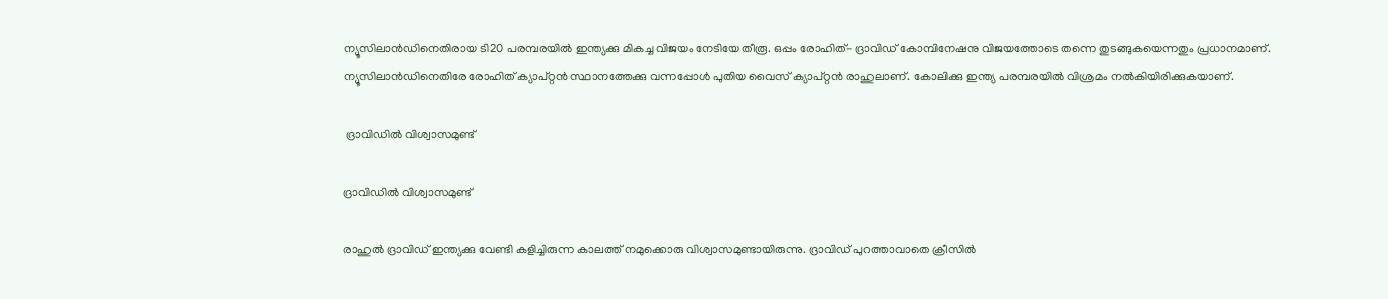ന്യൂസിലാന്‍ഡിനെതിരായ ടി20 പരമ്പരയില്‍ ഇന്ത്യക്കു മികച്ച വിജയം നേടിയേ തീരൂ. ഒപ്പം രോഹിത്- ദ്രാവിഡ് കോമ്പിനേഷനു വിജയത്തോടെ തന്നെ തുടങ്ങുകയെന്നതും പ്രധാനമാണ്. ന്യൂസിലാന്‍ഡിനെതിരേ രോഹിത് ക്യാപ്റ്റന്‍ സ്ഥാനത്തേക്കു വന്നപ്പോള്‍ പുതിയ വൈസ് ക്യാപ്റ്റന്‍ രാഹുലാണ്. കോലിക്കു ഇന്ത്യ പരമ്പരയില്‍ വിശ്രമം നല്‍കിയിരിക്കുകയാണ്.

 ദ്രാവിഡില്‍ വിശ്വാസമുണ്ട്

ദ്രാവിഡില്‍ വിശ്വാസമുണ്ട്

രാഹുല്‍ ദ്രാവിഡ് ഇന്ത്യക്കു വേണ്ടി കളിച്ചിരുന്ന കാലത്ത് നമുക്കൊരു വിശ്വാസമുണ്ടായിരുന്നു. ദ്രാവിഡ് പുറത്താവാതെ ക്രീസില്‍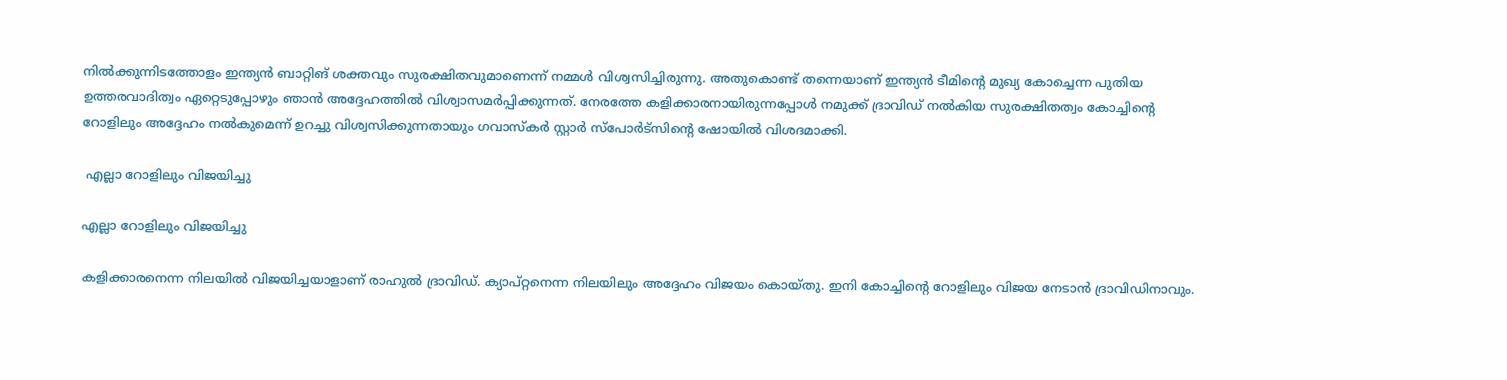നില്‍ക്കുന്നിടത്തോളം ഇന്ത്യന്‍ ബാറ്റിങ് ശക്തവും സുരക്ഷിതവുമാണെന്ന് നമ്മള്‍ വിശ്വസിച്ചിരുന്നു. അതുകൊണ്ട് തന്നെയാണ് ഇന്ത്യന്‍ ടീമിന്റെ മുഖ്യ കോച്ചെന്ന പുതിയ ഉത്തരവാദിത്വം ഏറ്റെടുപ്പോഴും ഞാന്‍ അദ്ദേഹത്തില്‍ വിശ്വാസമര്‍പ്പിക്കുന്നത്. നേരത്തേ കളിക്കാരനായിരുന്നപ്പോള്‍ നമുക്ക് ദ്രാവിഡ് നല്‍കിയ സുരക്ഷിതത്വം കോച്ചിന്റെ റോളിലും അദ്ദേഹം നല്‍കുമെന്ന് ഉറച്ചു വിശ്വസിക്കുന്നതായും ഗവാസ്‌കര്‍ സ്റ്റാര്‍ സ്‌പോര്‍ട്‌സിന്റെ ഷോയില്‍ വിശദമാക്കി.

 എല്ലാ റോളിലും വിജയിച്ചു

എല്ലാ റോളിലും വിജയിച്ചു

കളിക്കാരനെന്ന നിലയില്‍ വിജയിച്ചയാളാണ് രാഹുല്‍ ദ്രാവിഡ്. ക്യാപ്റ്റനെന്ന നിലയിലും അദ്ദേഹം വിജയം കൊയ്തു. ഇനി കോച്ചിന്റെ റോളിലും വിജയ നേടാന്‍ ദ്രാവിഡിനാവും.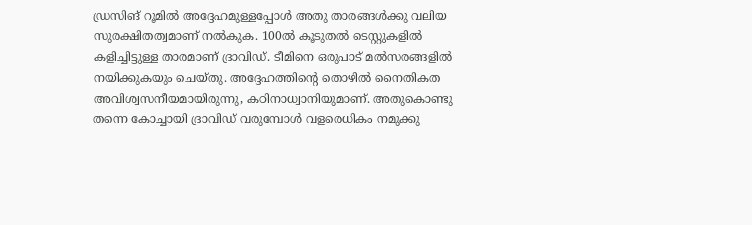ഡ്രസിങ് റൂമില്‍ അദ്ദേഹമുള്ളപ്പോള്‍ അതു താരങ്ങള്‍ക്കു വലിയ സുരക്ഷിതത്വമാണ് നല്‍കുക. 100ല്‍ കൂടുതല്‍ ടെസ്റ്റുകളില്‍ കളിച്ചിട്ടുള്ള താരമാണ് ദ്രാവിഡ്. ടീമിനെ ഒരുപാട് മല്‍സരങ്ങളില്‍ നയിക്കുകയും ചെയ്തു. അദ്ദേഹത്തിന്റെ തൊഴില്‍ നൈതികത അവിശ്വസനീയമായിരുന്നു, കഠിനാധ്വാനിയുമാണ്. അതുകൊണ്ടു തന്നെ കോച്ചായി ദ്രാവിഡ് വരുമ്പോള്‍ വളരെധികം നമുക്കു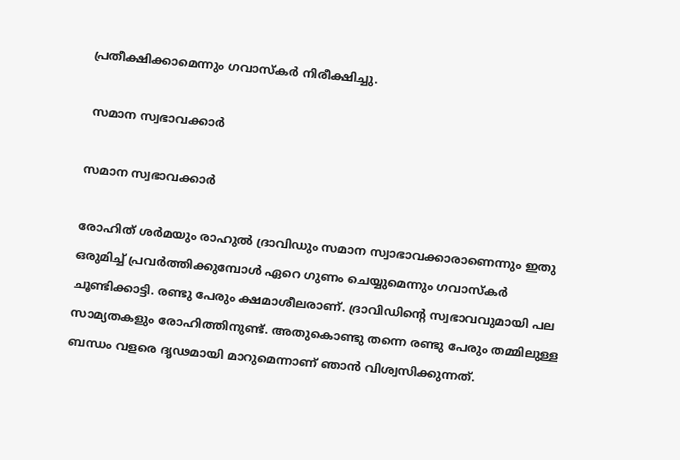പ്രതീക്ഷിക്കാമെന്നും ഗവാസ്‌കര്‍ നിരീക്ഷിച്ചു.

 സമാന സ്വഭാവക്കാര്‍

സമാന സ്വഭാവക്കാര്‍

രോഹിത് ശര്‍മയും രാഹുല്‍ ദ്രാവിഡും സമാന സ്വാഭാവക്കാരാണെന്നും ഇതു ഒരുമിച്ച് പ്രവര്‍ത്തിക്കുമ്പോള്‍ ഏറെ ഗുണം ചെയ്യുമെന്നും ഗവാസ്‌കര്‍ ചൂണ്ടിക്കാട്ടി. രണ്ടു പേരും ക്ഷമാശീലരാണ്. ദ്രാവിഡിന്റെ സ്വഭാവവുമായി പല സാമ്യതകളും രോഹിത്തിനുണ്ട്. അതുകൊണ്ടു തന്നെ രണ്ടു പേരും തമ്മിലുള്ള ബന്ധം വളരെ ദൃഢമായി മാറുമെന്നാണ് ഞാന്‍ വിശ്വസിക്കുന്നത്.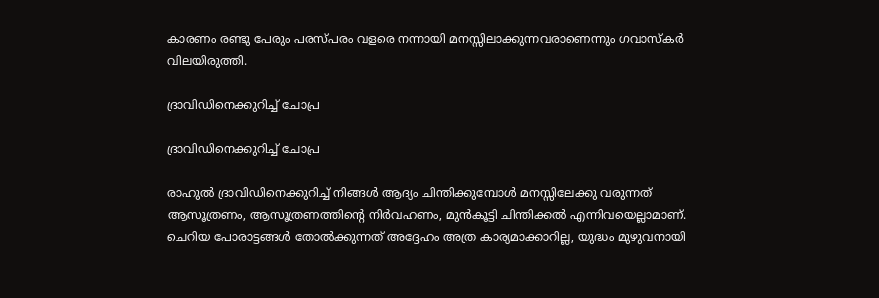കാരണം രണ്ടു പേരും പരസ്പരം വളരെ നന്നായി മനസ്സിലാക്കുന്നവരാണെന്നും ഗവാസ്‌കര്‍ വിലയിരുത്തി.

ദ്രാവിഡിനെക്കുറിച്ച് ചോപ്ര

ദ്രാവിഡിനെക്കുറിച്ച് ചോപ്ര

രാഹുല്‍ ദ്രാവിഡിനെക്കുറിച്ച് നിങ്ങള്‍ ആദ്യം ചിന്തിക്കുമ്പോള്‍ മനസ്സിലേക്കു വരുന്നത് ആസൂത്രണം, ആസൂത്രണത്തിന്റെ നിര്‍വഹണം, മുന്‍കൂട്ടി ചിന്തിക്കല്‍ എന്നിവയെല്ലാമാണ്. ചെറിയ പോരാട്ടങ്ങള്‍ തോല്‍ക്കുന്നത് അദ്ദേഹം അത്ര കാര്യമാക്കാറില്ല, യുദ്ധം മുഴുവനായി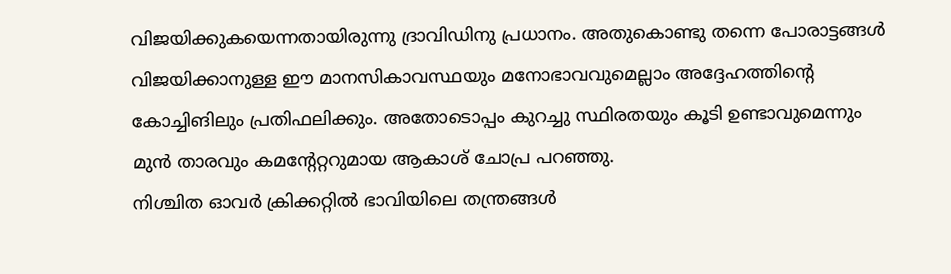വിജയിക്കുകയെന്നതായിരുന്നു ദ്രാവിഡിനു പ്രധാനം. അതുകൊണ്ടു തന്നെ പോരാട്ടങ്ങള്‍ വിജയിക്കാനുള്ള ഈ മാനസികാവസ്ഥയും മനോഭാവവുമെല്ലാം അദ്ദേഹത്തിന്റെ കോച്ചിങിലും പ്രതിഫലിക്കും. അതോടൊപ്പം കുറച്ചു സ്ഥിരതയും കൂടി ഉണ്ടാവുമെന്നും മുന്‍ താരവും കമന്റേറ്ററുമായ ആകാശ് ചോപ്ര പറഞ്ഞു.
നിശ്ചിത ഓവര്‍ ക്രിക്കറ്റില്‍ ഭാവിയിലെ തന്ത്രങ്ങള്‍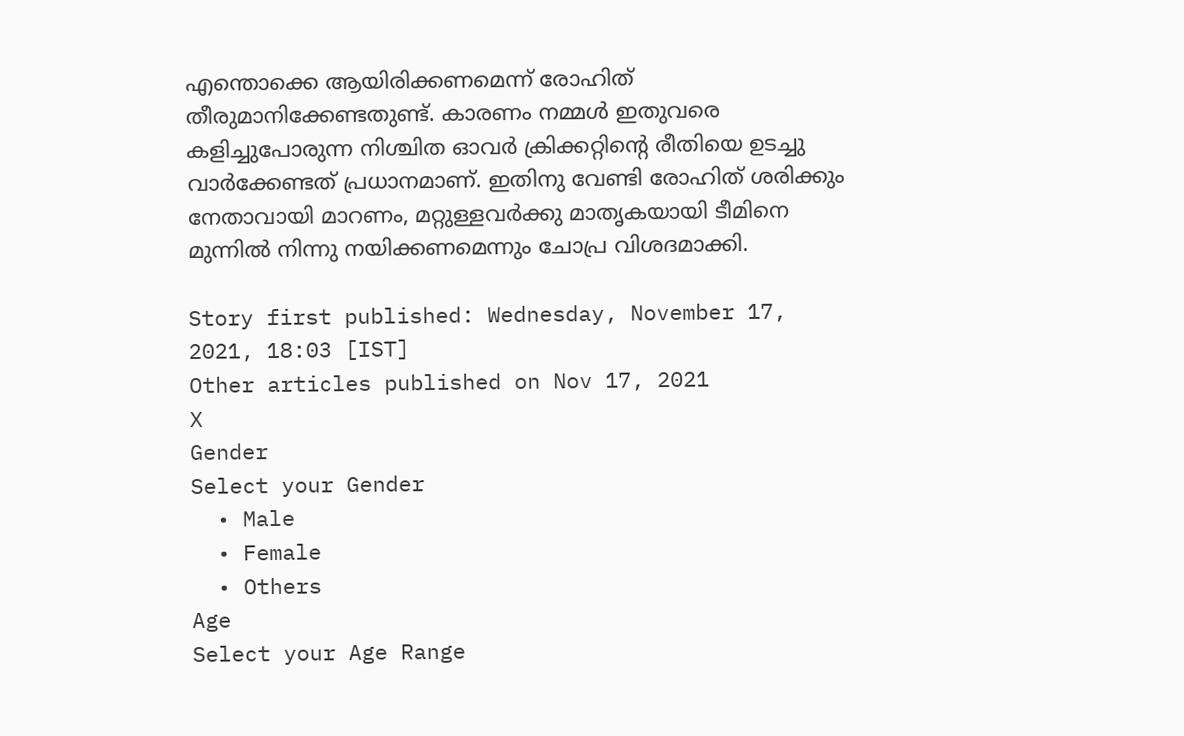എന്തൊക്കെ ആയിരിക്കണമെന്ന് രോഹിത് തീരുമാനിക്കേണ്ടതുണ്ട്. കാരണം നമ്മള്‍ ഇതുവരെ കളിച്ചുപോരുന്ന നിശ്ചിത ഓവര്‍ ക്രിക്കറ്റിന്റെ രീതിയെ ഉടച്ചു വാര്‍ക്കേണ്ടത് പ്രധാനമാണ്. ഇതിനു വേണ്ടി രോഹിത് ശരിക്കും നേതാവായി മാറണം, മറ്റുള്ളവര്‍ക്കു മാതൃകയായി ടീമിനെ മുന്നില്‍ നിന്നു നയിക്കണമെന്നും ചോപ്ര വിശദമാക്കി.

Story first published: Wednesday, November 17, 2021, 18:03 [IST]
Other articles published on Nov 17, 2021
X
Gender
Select your Gender
  • Male
  • Female
  • Others
Age
Select your Age Range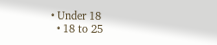• Under 18
  • 18 to 25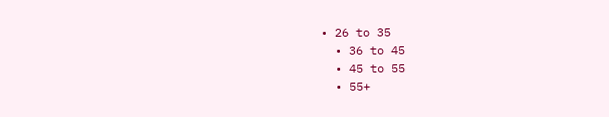• 26 to 35
  • 36 to 45
  • 45 to 55
  • 55+